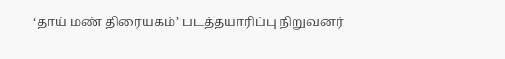‘தாய் மண் திரையகம்’ படத்தயாரிப்பு நிறுவனர்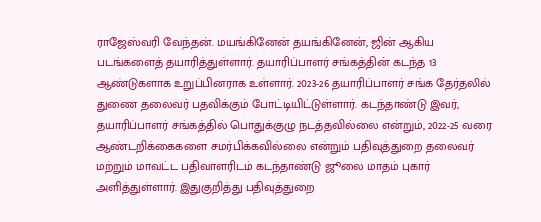ராஜேஸ்வரி வேந்தன். மயங்கினேன் தயங்கினேன், ஜின் ஆகிய படங்களைத் தயாரித்துள்ளார். தயாரிப்பாளர் சங்கத்தின் கடந்த 13 ஆண்டுகளாக உறுப்பினராக உள்ளார். 2023-26 தயாரிப்பாளர் சங்க தேர்தலில் துணை தலைவர் பதவிக்கும் போட்டியிட்டுள்ளார். கடந்தாண்டு இவர், தயாரிப்பாளர் சங்கத்தில் பொதுக்குழு நடத்தவில்லை என்றும், 2022-25 வரை ஆண்டறிக்கைகளை சமர்பிக்கவில்லை என்றும் பதிவுத்துறை தலைவர் மற்றும் மாவட்ட பதிவாளரிடம் கடந்தாண்டு ஜூலை மாதம் புகார் அளித்துள்ளார். இதுகுறித்து பதிவுத்துறை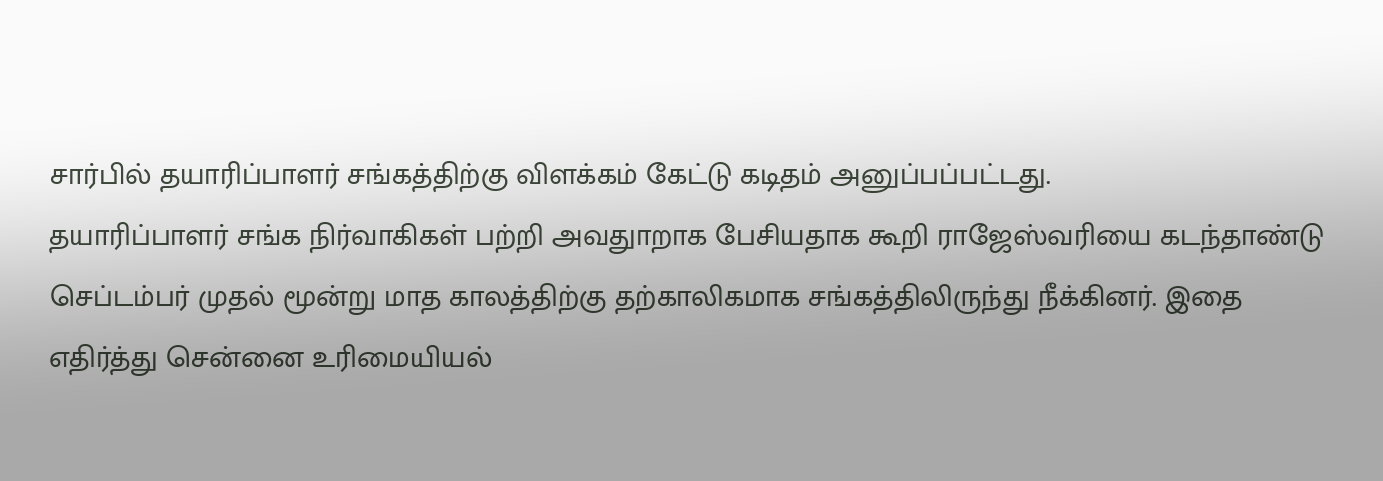சார்பில் தயாரிப்பாளர் சங்கத்திற்கு விளக்கம் கேட்டு கடிதம் அனுப்பப்பட்டது.
தயாரிப்பாளர் சங்க நிர்வாகிகள் பற்றி அவதுாறாக பேசியதாக கூறி ராஜேஸ்வரியை கடந்தாண்டு செப்டம்பர் முதல் மூன்று மாத காலத்திற்கு தற்காலிகமாக சங்கத்திலிருந்து நீக்கினர். இதை எதிர்த்து சென்னை உரிமையியல்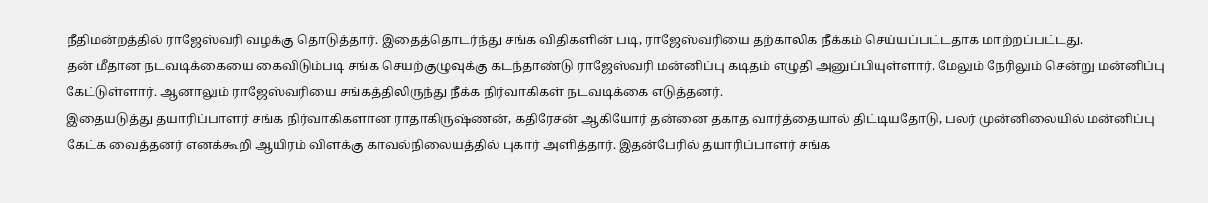நீதிமன்றத்தில் ராஜேஸ்வரி வழக்கு தொடுத்தார். இதைத்தொடர்ந்து சங்க விதிகளின் படி, ராஜேஸ்வரியை தற்காலிக நீக்கம் செய்யப்பட்டதாக மாற்றப்பட்டது.
தன் மீதான நடவடிக்கையை கைவிடும்படி சங்க செயற்குழுவுக்கு கடந்தாண்டு ராஜேஸ்வரி மன்னிப்பு கடிதம் எழுதி அனுப்பியுள்ளார். மேலும் நேரிலும் சென்று மன்னிப்பு கேட்டுள்ளார். ஆனாலும் ராஜேஸ்வரியை சங்கத்திலிருந்து நீக்க நிர்வாகிகள் நடவடிக்கை எடுத்தனர்.
இதையடுத்து தயாரிப்பாளர் சங்க நிர்வாகிகளான ராதாகிருஷ்ணன், கதிரேசன் ஆகியோர் தன்னை தகாத வார்த்தையால் திட்டியதோடு, பலர் முன்னிலையில் மன்னிப்பு கேட்க வைத்தனர் எனக்கூறி ஆயிரம் விளக்கு காவல்நிலையத்தில் புகார் அளித்தார். இதன்பேரில் தயாரிப்பாளர் சங்க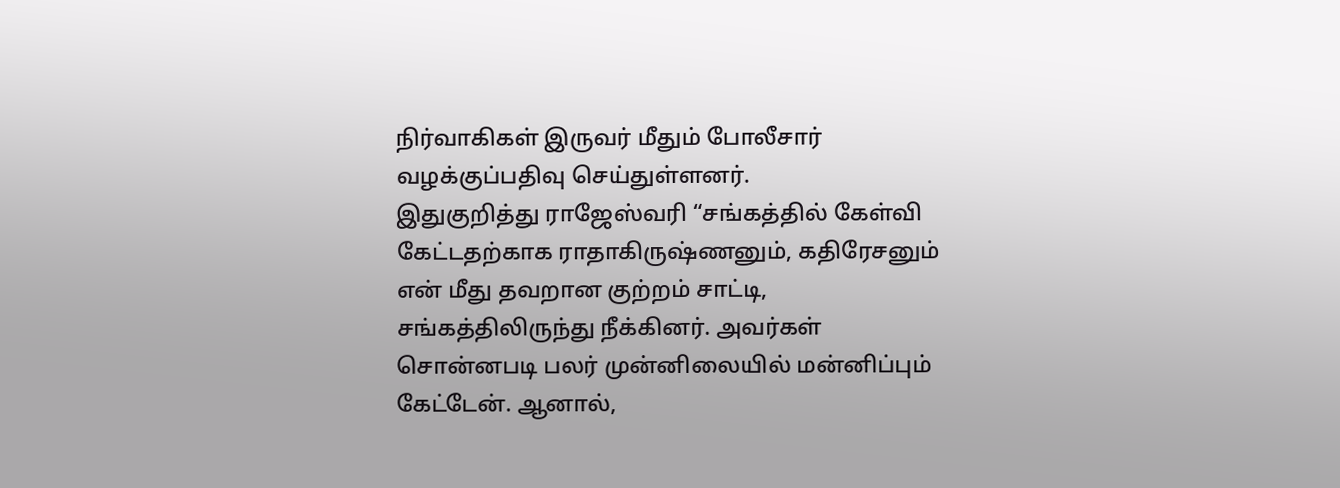நிர்வாகிகள் இருவர் மீதும் போலீசார் வழக்குப்பதிவு செய்துள்ளனர்.
இதுகுறித்து ராஜேஸ்வரி “சங்கத்தில் கேள்வி கேட்டதற்காக ராதாகிருஷ்ணனும், கதிரேசனும் என் மீது தவறான குற்றம் சாட்டி, சங்கத்திலிருந்து நீக்கினர். அவர்கள் சொன்னபடி பலர் முன்னிலையில் மன்னிப்பும் கேட்டேன். ஆனால்,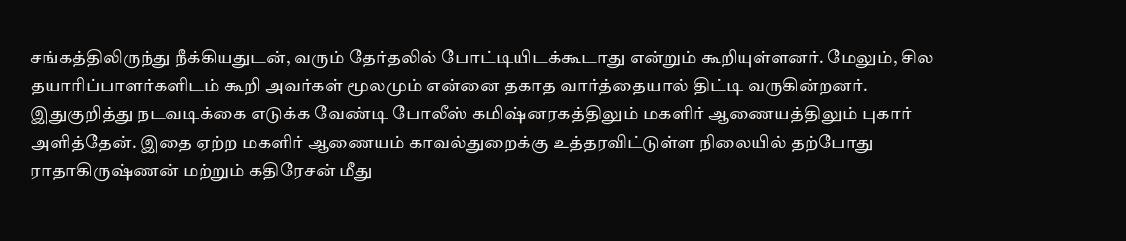சங்கத்திலிருந்து நீக்கியதுடன், வரும் தேர்தலில் போட்டியிடக்கூடாது என்றும் கூறியுள்ளனர். மேலும், சில தயாரிப்பாளர்களிடம் கூறி அவர்கள் மூலமும் என்னை தகாத வார்த்தையால் திட்டி வருகின்றனர். இதுகுறித்து நடவடிக்கை எடுக்க வேண்டி போலீஸ் கமிஷ்னரகத்திலும் மகளிர் ஆணையத்திலும் புகார் அளித்தேன். இதை ஏற்ற மகளிர் ஆணையம் காவல்துறைக்கு உத்தரவிட்டுள்ள நிலையில் தற்போது ராதாகிருஷ்ணன் மற்றும் கதிரேசன் மீது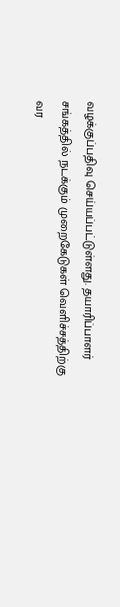வழக்குப்பதிவு செய்யப்பட்டுள்ளது. தயாரிப்பாளர் சங்கத்தில் நடக்கும் முறைகேடுகள் வெளிச்சத்திற்கு வர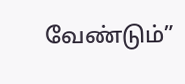வேண்டும்”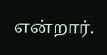என்றார்.